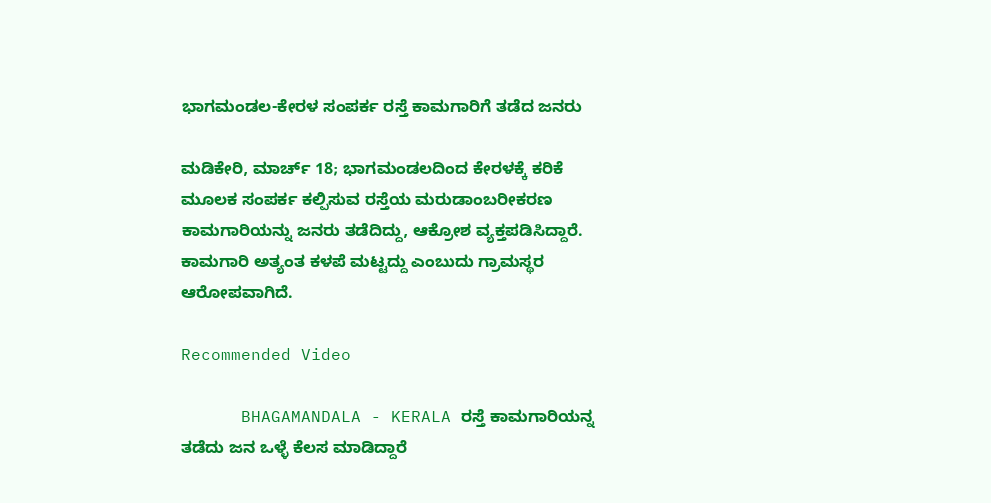ಭಾಗಮಂಡಲ-ಕೇರಳ ಸಂಪರ್ಕ ರಸ್ತೆ ಕಾಮಗಾರಿಗೆ ತಡೆದ ಜನರು

ಮಡಿಕೇರಿ, ಮಾರ್ಚ್ 18; ಭಾಗಮಂಡಲದಿಂದ ಕೇರಳಕ್ಕೆ ಕರಿಕೆ ಮೂಲಕ ಸಂಪರ್ಕ ಕಲ್ಪಿಸುವ ರಸ್ತೆಯ ಮರುಡಾಂಬರೀಕರಣ ಕಾಮಗಾರಿಯನ್ನು ಜನರು ತಡೆದಿದ್ದು, ಆಕ್ರೋಶ ವ್ಯಕ್ತಪಡಿಸಿದ್ದಾರೆ. ಕಾಮಗಾರಿ ಅತ್ಯಂತ ಕಳಪೆ ಮಟ್ಟದ್ದು ಎಂಬುದು ಗ್ರಾಮಸ್ಥರ ಆರೋಪವಾಗಿದೆ.

Recommended Video

      BHAGAMANDALA - KERALA ರಸ್ತೆ ಕಾಮಗಾರಿಯನ್ನ ತಡೆದು ಜನ ಒಳ್ಳೆ ಕೆಲಸ ಮಾಡಿದ್ದಾರೆ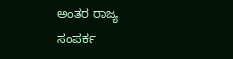ಅಂತರ ರಾಜ್ಯ ಸಂಪರ್ಕ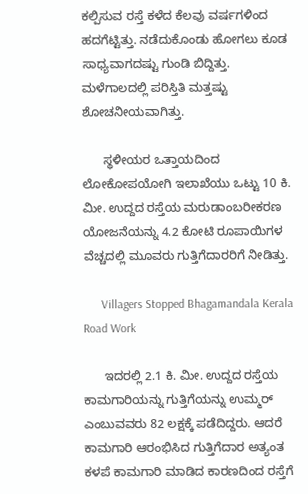ಕಲ್ಪಿಸುವ ರಸ್ತೆ ಕಳೆದ ಕೆಲವು ವರ್ಷಗಳಿಂದ ಹದಗೆಟ್ಟಿತ್ತು. ನಡೆದುಕೊಂಡು ಹೋಗಲು ಕೂಡ ಸಾಧ್ಯವಾಗದಷ್ಟು ಗುಂಡಿ ಬಿದ್ದಿತ್ತು. ಮಳೆಗಾಲದಲ್ಲಿ ಪರಿಸ್ತಿತಿ ಮತ್ತಷ್ಟು ಶೋಚನೀಯವಾಗಿತ್ತು.

      ಸ್ಥಳೀಯರ ಒತ್ತಾಯದಿಂದ ಲೋಕೋಪಯೋಗಿ ಇಲಾಖೆಯು ಒಟ್ಟು 10 ಕಿ. ಮೀ. ಉದ್ದದ ರಸ್ತೆಯ ಮರುಡಾಂಬರೀಕರಣ ಯೋಜನೆಯನ್ನು 4.2 ಕೋಟಿ ರೂಪಾಯಿಗಳ ವೆಚ್ಚದಲ್ಲಿ ಮೂವರು ಗುತ್ತಿಗೆದಾರರಿಗೆ ನೀಡಿತ್ತು.

      Villagers Stopped Bhagamandala Kerala Road Work

      ಇದರಲ್ಲಿ 2.1 ಕಿ. ಮೀ. ಉದ್ದದ ರಸ್ತೆಯ ಕಾಮಗಾರಿಯನ್ನು ಗುತ್ತಿಗೆಯನ್ನು ಉಮ್ಮರ್‌ ಎಂಬುವವರು 82 ಲಕ್ಷಕ್ಕೆ ಪಡೆದಿದ್ದರು. ಆದರೆ ಕಾಮಗಾರಿ ಆರಂಭಿಸಿದ ಗುತ್ತಿಗೆದಾರ ಅತ್ಯಂತ ಕಳಪೆ ಕಾಮಗಾರಿ ಮಾಡಿದ ಕಾರಣದಿಂದ ರಸ್ತೆಗೆ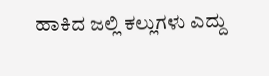ಹಾಕಿದ ಜಲ್ಲಿ ಕಲ್ಲುಗಳು ಎದ್ದು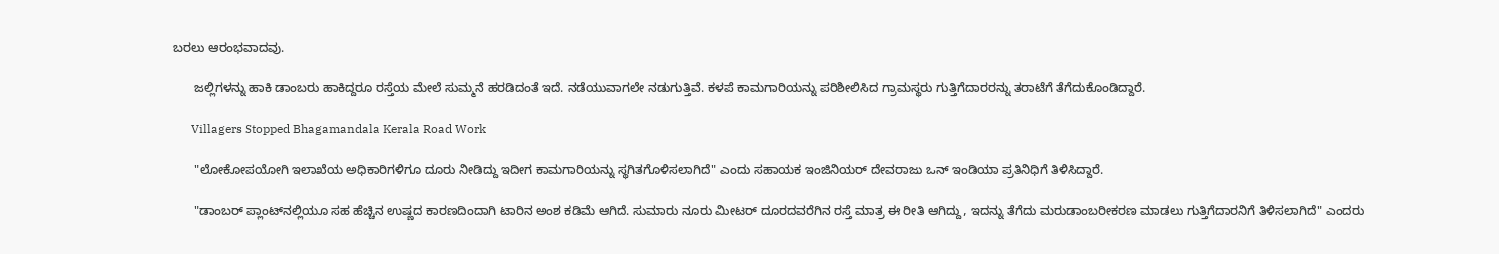ಬರಲು ಆರಂಭವಾದವು.

      ಜಲ್ಲಿಗಳನ್ನು ಹಾಕಿ ಡಾಂಬರು ಹಾಕಿದ್ದರೂ ರಸ್ತೆಯ ಮೇಲೆ ಸುಮ್ಮನೆ ಹರಡಿದಂತೆ ಇದೆ. ನಡೆಯುವಾಗಲೇ ನಡುಗುತ್ತಿವೆ. ಕಳಪೆ ಕಾಮಗಾರಿಯನ್ನು ಪರಿಶೀಲಿಸಿದ ಗ್ರಾಮಸ್ಥರು ಗುತ್ತಿಗೆದಾರರನ್ನು ತರಾಟೆಗೆ ತೆಗೆದುಕೊಂಡಿದ್ದಾರೆ.

      Villagers Stopped Bhagamandala Kerala Road Work

      "ಲೋಕೋಪಯೋಗಿ ಇಲಾಖೆಯ ಅಧಿಕಾರಿಗಳಿಗೂ ದೂರು ನೀಡಿದ್ದು ಇದೀಗ ಕಾಮಗಾರಿಯನ್ನು ಸ್ಥಗಿತಗೊಳಿಸಲಾಗಿದೆ" ಎಂದು ಸಹಾಯಕ ಇಂಜಿನಿಯರ್ ದೇವರಾಜು ಒನ್‌ ಇಂಡಿಯಾ ಪ್ರತಿನಿಧಿಗೆ ತಿಳಿಸಿದ್ದಾರೆ.

      "ಡಾಂಬರ್ ಪ್ಲಾಂಟ್‌ನಲ್ಲಿಯೂ ಸಹ ಹೆಚ್ಚಿನ ಉಷ್ಣದ ಕಾರಣದಿಂದಾಗಿ ಟಾರಿನ ಅಂಶ ಕಡಿಮೆ ಆಗಿದೆ. ಸುಮಾರು ನೂರು ಮೀಟರ್‌ ದೂರದವರೆಗಿನ ರಸ್ತೆ ಮಾತ್ರ ಈ ರೀತಿ ಆಗಿದ್ದು, ಇದನ್ನು ತೆಗೆದು ಮರುಡಾಂಬರೀಕರಣ ಮಾಡಲು ಗುತ್ತಿಗೆದಾರನಿಗೆ ತಿಳಿಸಲಾಗಿದೆ" ಎಂದರು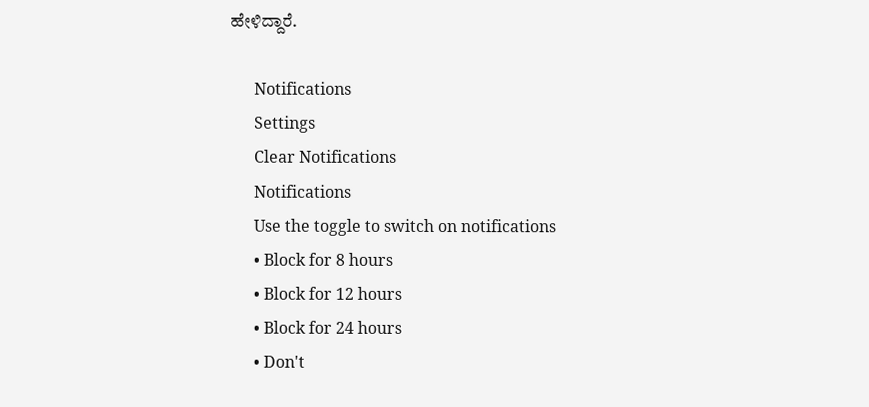ಹೇಳಿದ್ದಾರೆ.

      Notifications
      Settings
      Clear Notifications
      Notifications
      Use the toggle to switch on notifications
      • Block for 8 hours
      • Block for 12 hours
      • Block for 24 hours
      • Don't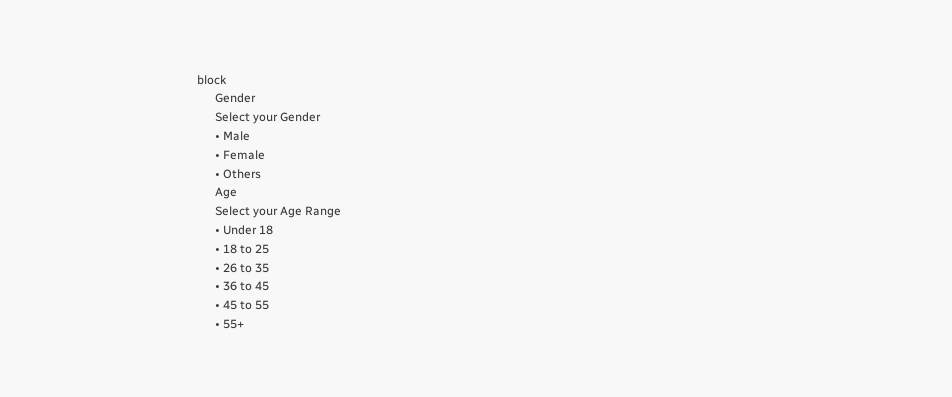block
      Gender
      Select your Gender
      • Male
      • Female
      • Others
      Age
      Select your Age Range
      • Under 18
      • 18 to 25
      • 26 to 35
      • 36 to 45
      • 45 to 55
      • 55+